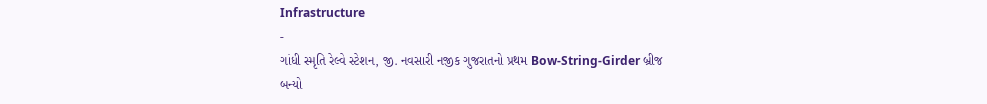Infrastructure
-
ગાંધી સ્મૃતિ રેલ્વે સ્ટેશન, જી. નવસારી નજીક ગુજરાતનો પ્રથમ Bow-String-Girder બ્રીજ બન્યો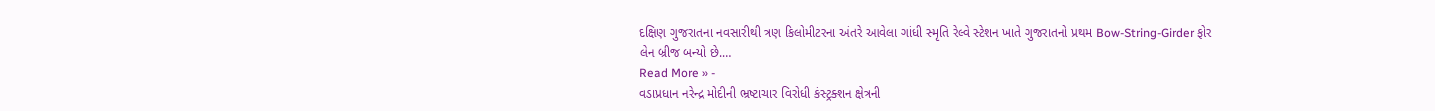દક્ષિણ ગુજરાતના નવસારીથી ત્રણ કિલોમીટરના અંતરે આવેલા ગાંધી સ્મૃતિ રેલ્વે સ્ટેશન ખાતે ગુજરાતનો પ્રથમ Bow-String-Girder ફોર લેન બ્રીજ બન્યો છે.…
Read More » -
વડાપ્રધાન નરેન્દ્ર મોદીની ભ્રષ્ટાચાર વિરોધી કંસ્ટ્રક્શન ક્ષેત્રની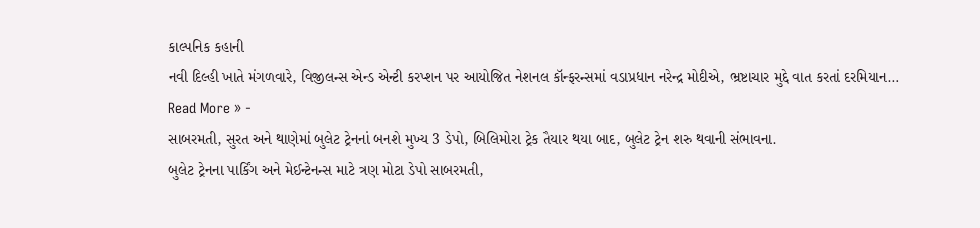કાલ્પનિક કહાની
નવી દિલ્હી ખાતે મંગળવારે, વિજીલન્સ એન્ડ એન્ટી કરપ્શન પર આયોજિત નેશનલ કૉન્ફરન્સમાં વડાપ્રધાન નરેન્દ્ર મોદીએ, ભ્રષ્ટાચાર મુદ્દે વાત કરતાં દરમિયાન…
Read More » -
સાબરમતી, સુરત અને થાણેમાં બુલેટ ટ્રેનનાં બનશે મુખ્ય 3 ડેપો, બિલિમોરા ટ્રેક તૈયાર થયા બાદ, બુલેટ ટ્રેન શરુ થવાની સંભાવના.
બુલેટ ટ્રેનના પાર્કિંગ અને મેઈન્ટેનન્સ માટે ત્રણ મોટા ડેપો સાબરમતી,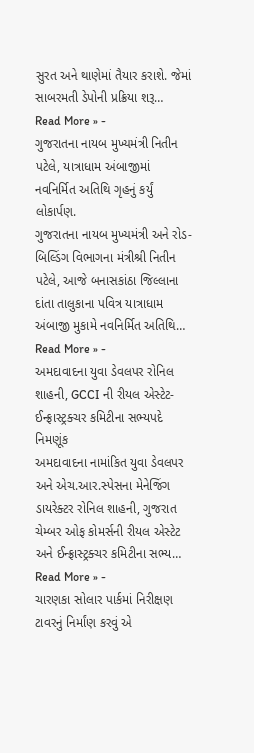સુરત અને થાણેમાં તૈયાર કરાશે. જેમાં સાબરમતી ડેપોની પ્રક્રિયા શરૂ…
Read More » -
ગુજરાતના નાયબ મુખ્યમંત્રી નિતીન પટેલે, યાત્રાધામ અંબાજીમાં નવનિર્મિત અતિથિ ગૃહનું કર્યું લોકાર્પણ.
ગુજરાતના નાયબ મુખ્યમંત્રી અને રોડ-બિલ્ડિંગ વિભાગના મંત્રીશ્રી નિતીન પટેલે, આજે બનાસકાંઠા જિલ્લાના દાંતા તાલુકાના પવિત્ર યાત્રાધામ અંબાજી મુકામે નવનિર્મિત અતિથિ…
Read More » -
અમદાવાદના યુવા ડેવલપર રોનિલ શાહની, GCCI ની રીયલ એસ્ટેટ- ઈન્ફ્રાસ્ટ્રક્ચર કમિટીના સભ્યપદે નિમણૂંક
અમદાવાદના નામાંકિત યુવા ડેવલપર અને એચ.આર.સ્પેસના મેનેજિંગ ડાયરેક્ટર રોનિલ શાહની, ગુજરાત ચેમ્બર ઓફ કોમર્સની રીયલ એસ્ટેટ અને ઈન્ફ્રાસ્ટ્રક્ચર કમિટીના સભ્ય…
Read More » -
ચારણકા સોલાર પાર્કમાં નિરીક્ષણ ટાવરનું નિર્માંણ કરવું એ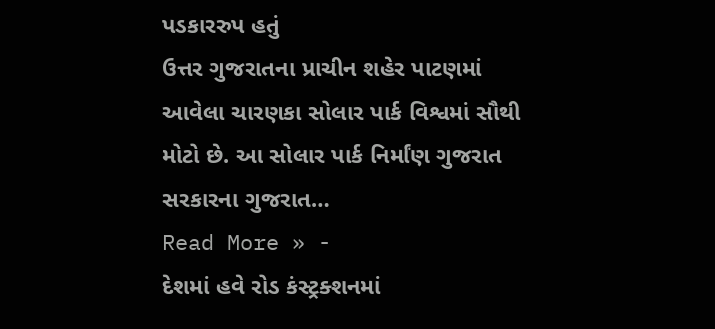પડકારરુપ હતું
ઉત્તર ગુજરાતના પ્રાચીન શહેર પાટણમાં આવેલા ચારણકા સોલાર પાર્ક વિશ્વમાં સૌથી મોટો છે. આ સોલાર પાર્ક નિર્માંણ ગુજરાત સરકારના ગુજરાત…
Read More » -
દેશમાં હવે રોડ કંસ્ટ્રક્શનમાં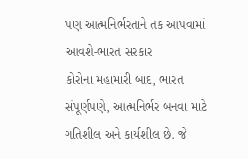પણ આત્મનિર્ભરતાને તક આપવામાં આવશે-ભારત સરકાર
કોરોના મહામારી બાદ, ભારત સંપૂર્ણપણે, આત્મનિર્ભર બનવા માટે ગતિશીલ અને કાર્યશીલ છે. જે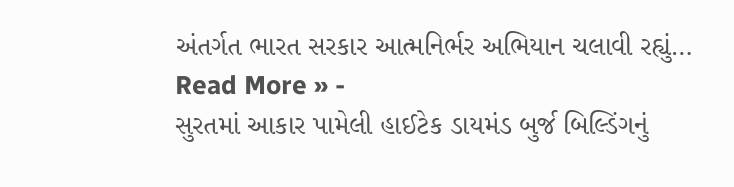અંતર્ગત ભારત સરકાર આત્મનિર્ભર અભિયાન ચલાવી રહ્યું…
Read More » -
સુરતમાં આકાર પામેલી હાઈટેક ડાયમંડ બુર્જ બિલ્ડિંગનું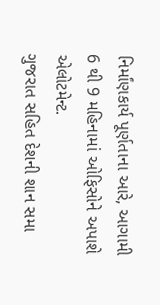નિર્માંણકાર્ય પૂર્ણતાના આરે, આગામી 6 થી 9 મહિનામાં ઓફિસોને અપાશે એલોટમેન્ટ.
ગુજરાત સહિત દેશની શાન સમા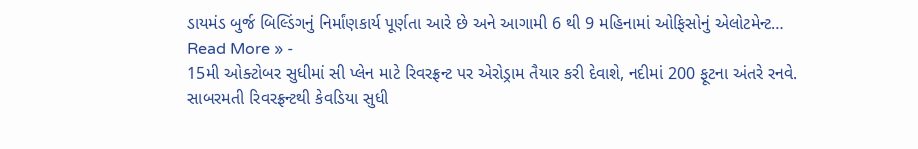ડાયમંડ બુર્જ બિલ્ડિંગનું નિર્માંણકાર્ય પૂર્ણતા આરે છે અને આગામી 6 થી 9 મહિનામાં ઓફિસોનું એલોટમેન્ટ…
Read More » -
15મી ઓક્ટોબર સુધીમાં સી પ્લેન માટે રિવરફ્રન્ટ પર એરોડ્રામ તૈયાર કરી દેવાશે, નદીમાં 200 ફૂટના અંતરે રનવે.
સાબરમતી રિવરફ્રન્ટથી કેવડિયા સુધી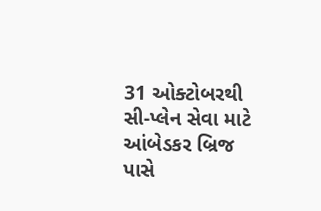31 ઓક્ટોબરથી સી-પ્લેન સેવા માટે આંબેડકર બ્રિજ પાસે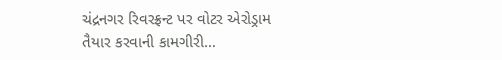ચંદ્રનગર રિવરફ્રન્ટ પર વોટર એરોડ્રામ તૈયાર કરવાની કામગીરી…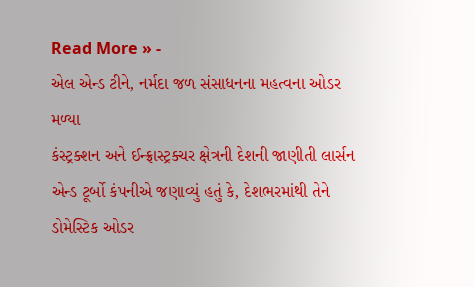Read More » -
એલ એન્ડ ટીને, નર્મદા જળ સંસાધનના મહત્વના ઓડર મળ્યા
કંસ્ટ્રક્શન અને ઈન્ફ્રાસ્ટ્રક્ચર ક્ષેત્રની દેશની જાણીતી લાર્સન એન્ડ ટૂર્બો કંપનીએ જણાવ્યું હતું કે, દેશભરમાંથી તેને ડોમેસ્ટિક ઓડર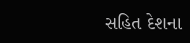સહિત દેશના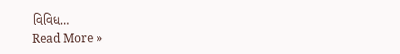વિવિધ…
Read More »